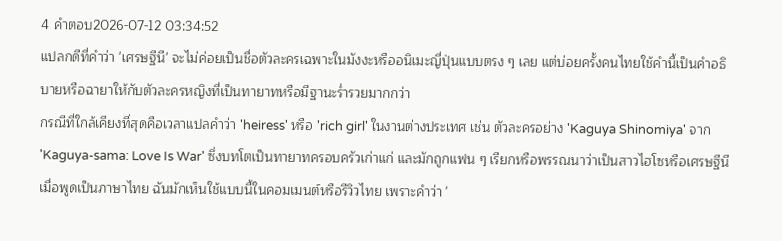4 คำตอบ2026-07-12 03:34:52
แปลกดีที่คำว่า 'เศรษฐีนี' จะไม่ค่อยเป็นชื่อตัวละครเฉพาะในมังงะหรืออนิเมะญี่ปุ่นแบบตรง ๆ เลย แต่บ่อยครั้งคนไทยใช้คำนี้เป็นคำอธิบายหรือฉายาให้กับตัวละครหญิงที่เป็นทายาทหรือมีฐานะร่ำรวยมากกว่า
กรณีที่ใกล้เคียงที่สุดคือเวลาแปลคำว่า 'heiress' หรือ 'rich girl' ในงานต่างประเทศ เช่น ตัวละครอย่าง 'Kaguya Shinomiya' จาก 'Kaguya-sama: Love Is War' ซึ่งบทโตเป็นทายาทครอบครัวเก่าแก่ และมักถูกแฟน ๆ เรียกหรือพรรณนาว่าเป็นสาวไฮโซหรือเศรษฐีนีเมื่อพูดเป็นภาษาไทย ฉันมักเห็นใช้แบบนี้ในคอมเมนต์หรือรีวิวไทย เพราะคำว่า '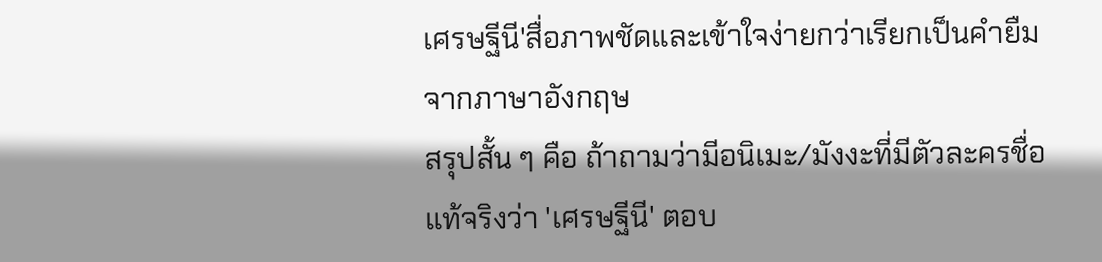เศรษฐีนี'สื่อภาพชัดและเข้าใจง่ายกว่าเรียกเป็นคำยืมจากภาษาอังกฤษ
สรุปสั้น ๆ คือ ถ้าถามว่ามีอนิเมะ/มังงะที่มีตัวละครชื่อแท้จริงว่า 'เศรษฐีนี' ตอบ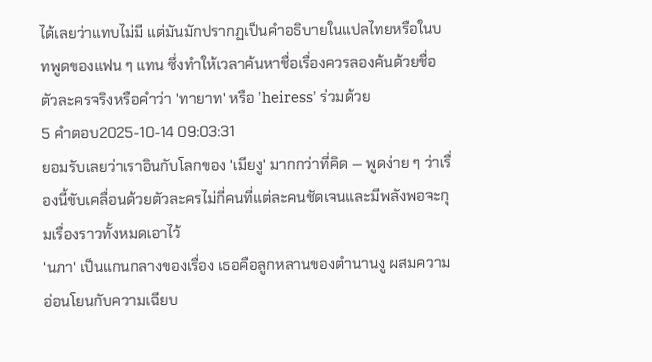ได้เลยว่าแทบไม่มี แต่มันมักปรากฏเป็นคำอธิบายในแปลไทยหรือในบทพูดของแฟน ๆ แทน ซึ่งทำให้เวลาค้นหาชื่อเรื่องควรลองค้นด้วยชื่อตัวละครจริงหรือคำว่า 'ทายาท' หรือ 'heiress' ร่วมด้วย
5 คำตอบ2025-10-14 09:03:31
ยอมรับเลยว่าเราอินกับโลกของ 'เมียงู' มากกว่าที่คิด — พูดง่าย ๆ ว่าเรื่องนี้ขับเคลื่อนด้วยตัวละครไม่กี่คนที่แต่ละคนชัดเจนและมีพลังพอจะกุมเรื่องราวทั้งหมดเอาไว้
'นภา' เป็นแกนกลางของเรื่อง เธอคือลูกหลานของตำนานงู ผสมความอ่อนโยนกับความเฉียบ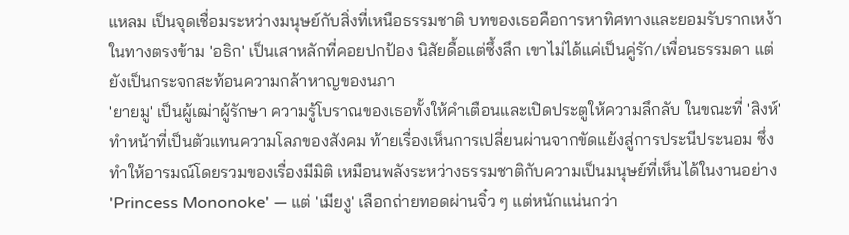แหลม เป็นจุดเชื่อมระหว่างมนุษย์กับสิ่งที่เหนือธรรมชาติ บทของเธอคือการหาทิศทางและยอมรับรากเหง้า ในทางตรงข้าม 'อธิก' เป็นเสาหลักที่คอยปกป้อง นิสัยดื้อแต่ซึ้งลึก เขาไม่ได้แค่เป็นคู่รัก/เพื่อนธรรมดา แต่ยังเป็นกระจกสะท้อนความกล้าหาญของนภา
'ยายมู' เป็นผู้เฒ่าผู้รักษา ความรู้โบราณของเธอทั้งให้คำเตือนและเปิดประตูให้ความลึกลับ ในขณะที่ 'สิงห์' ทำหน้าที่เป็นตัวแทนความโลภของสังคม ท้ายเรื่องเห็นการเปลี่ยนผ่านจากขัดแย้งสู่การประนีประนอม ซึ่งทำให้อารมณ์โดยรวมของเรื่องมีมิติ เหมือนพลังระหว่างธรรมชาติกับความเป็นมนุษย์ที่เห็นได้ในงานอย่าง 'Princess Mononoke' — แต่ 'เมียงู' เลือกถ่ายทอดผ่านจิ๋ว ๆ แต่หนักแน่นกว่า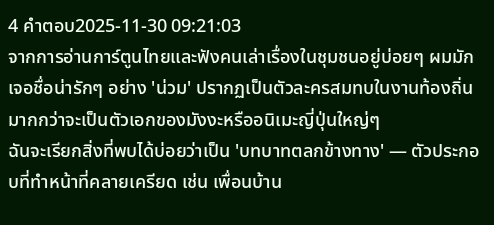4 คำตอบ2025-11-30 09:21:03
จากการอ่านการ์ตูนไทยและฟังคนเล่าเรื่องในชุมชนอยู่บ่อยๆ ผมมักเจอชื่อน่ารักๆ อย่าง 'น่วม' ปรากฏเป็นตัวละครสมทบในงานท้องถิ่นมากกว่าจะเป็นตัวเอกของมังงะหรืออนิเมะญี่ปุ่นใหญ่ๆ
ฉันจะเรียกสิ่งที่พบได้บ่อยว่าเป็น 'บทบาทตลกข้างทาง' — ตัวประกอบที่ทำหน้าที่คลายเครียด เช่น เพื่อนบ้าน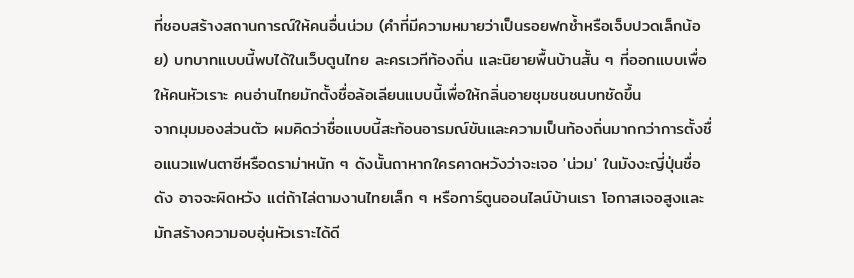ที่ชอบสร้างสถานการณ์ให้คนอื่นน่วม (คำที่มีความหมายว่าเป็นรอยฟกช้ำหรือเจ็บปวดเล็กน้อย) บทบาทแบบนี้พบได้ในเว็บตูนไทย ละครเวทีท้องถิ่น และนิยายพื้นบ้านสั้น ๆ ที่ออกแบบเพื่อให้คนหัวเราะ คนอ่านไทยมักตั้งชื่อล้อเลียนแบบนี้เพื่อให้กลิ่นอายชุมชนชนบทชัดขึ้น
จากมุมมองส่วนตัว ผมคิดว่าชื่อแบบนี้สะท้อนอารมณ์ขันและความเป็นท้องถิ่นมากกว่าการตั้งชื่อแนวแฟนตาซีหรือดราม่าหนัก ๆ ดังนั้นถาหากใครคาดหวังว่าจะเจอ 'น่วม' ในมังงะญี่ปุ่นชื่อดัง อาจจะผิดหวัง แต่ถ้าไล่ตามงานไทยเล็ก ๆ หรือการ์ตูนออนไลน์บ้านเรา โอกาสเจอสูงและมักสร้างความอบอุ่นหัวเราะได้ดี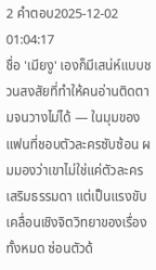2 คำตอบ2025-12-02 01:04:17
ชื่อ 'เมียงู' เองก็มีเสน่ห์แบบชวนสงสัยที่ทำให้คนอ่านติดตามจนวางไม่ได้ — ในมุมของแฟนที่ชอบตัวละครซับซ้อน ผมมองว่าเขาไม่ใช่แค่ตัวละครเสริมธรรมดา แต่เป็นแรงขับเคลื่อนเชิงจิตวิทยาของเรื่องทั้งหมด ซ่อนตัวด้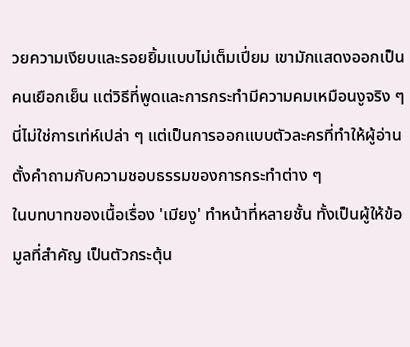วยความเงียบและรอยยิ้มแบบไม่เต็มเปี่ยม เขามักแสดงออกเป็นคนเยือกเย็น แต่วิธีที่พูดและการกระทำมีความคมเหมือนงูจริง ๆ นี่ไม่ใช่การเท่ห์เปล่า ๆ แต่เป็นการออกแบบตัวละครที่ทำให้ผู้อ่านตั้งคำถามกับความชอบธรรมของการกระทำต่าง ๆ
ในบทบาทของเนื้อเรื่อง 'เมียงู' ทำหน้าที่หลายชั้น ทั้งเป็นผู้ให้ข้อมูลที่สำคัญ เป็นตัวกระตุ้น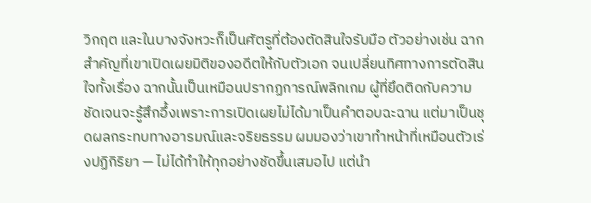วิกฤต และในบางจังหวะก็เป็นศัตรูที่ต้องตัดสินใจรับมือ ตัวอย่างเช่น ฉากสำคัญที่เขาเปิดเผยมิติของอดีตให้กับตัวเอก จนเปลี่ยนทิศทางการตัดสินใจทั้งเรื่อง ฉากนั้นเป็นเหมือนปรากฏการณ์พลิกเกม ผู้ที่ยึดติดกับความชัดเจนจะรู้สึกอึ้งเพราะการเปิดเผยไม่ได้มาเป็นคำตอบฉะฉาน แต่มาเป็นชุดผลกระทบทางอารมณ์และจริยธรรม ผมมองว่าเขาทำหน้าที่เหมือนตัวเร่งปฏิกิริยา — ไม่ได้ทำให้ทุกอย่างชัดขึ้นเสมอไป แต่นำ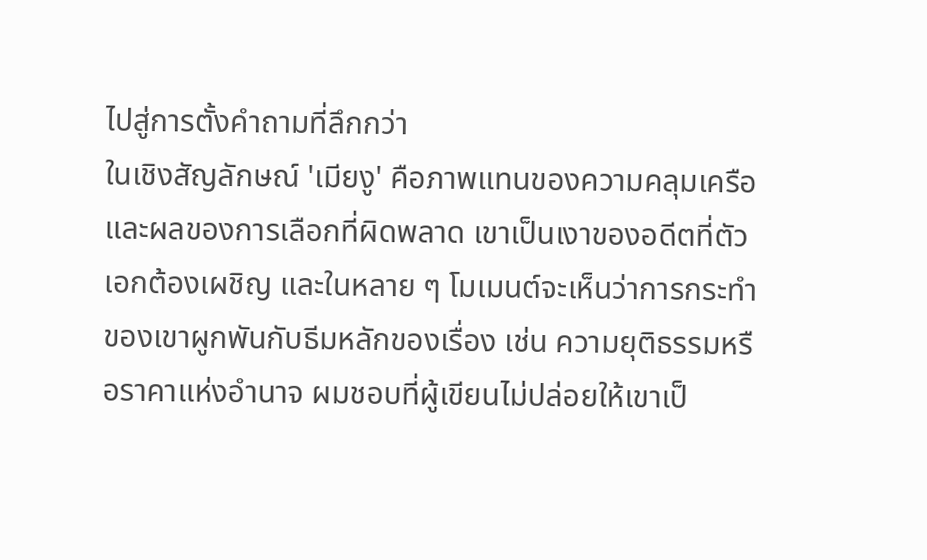ไปสู่การตั้งคำถามที่ลึกกว่า
ในเชิงสัญลักษณ์ 'เมียงู' คือภาพแทนของความคลุมเครือและผลของการเลือกที่ผิดพลาด เขาเป็นเงาของอดีตที่ตัวเอกต้องเผชิญ และในหลาย ๆ โมเมนต์จะเห็นว่าการกระทำของเขาผูกพันกับธีมหลักของเรื่อง เช่น ความยุติธรรมหรือราคาแห่งอำนาจ ผมชอบที่ผู้เขียนไม่ปล่อยให้เขาเป็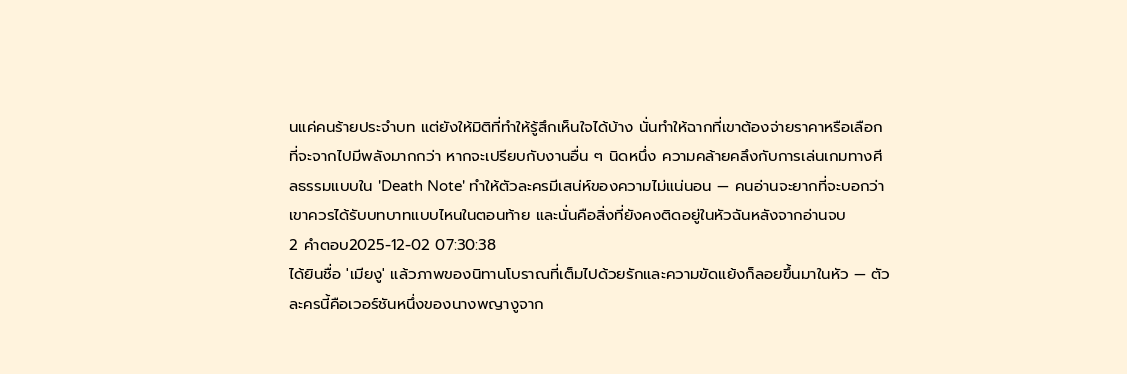นแค่คนร้ายประจำบท แต่ยังให้มิติที่ทำให้รู้สึกเห็นใจได้บ้าง นั่นทำให้ฉากที่เขาต้องจ่ายราคาหรือเลือกที่จะจากไปมีพลังมากกว่า หากจะเปรียบกับงานอื่น ๆ นิดหนึ่ง ความคล้ายคลึงกับการเล่นเกมทางศีลธรรมแบบใน 'Death Note' ทำให้ตัวละครมีเสน่ห์ของความไม่แน่นอน — คนอ่านจะยากที่จะบอกว่าเขาควรได้รับบทบาทแบบไหนในตอนท้าย และนั่นคือสิ่งที่ยังคงติดอยู่ในหัวฉันหลังจากอ่านจบ
2 คำตอบ2025-12-02 07:30:38
ได้ยินชื่อ 'เมียงู' แล้วภาพของนิทานโบราณที่เต็มไปด้วยรักและความขัดแย้งก็ลอยขึ้นมาในหัว — ตัวละครนี้คือเวอร์ชันหนึ่งของนางพญางูจาก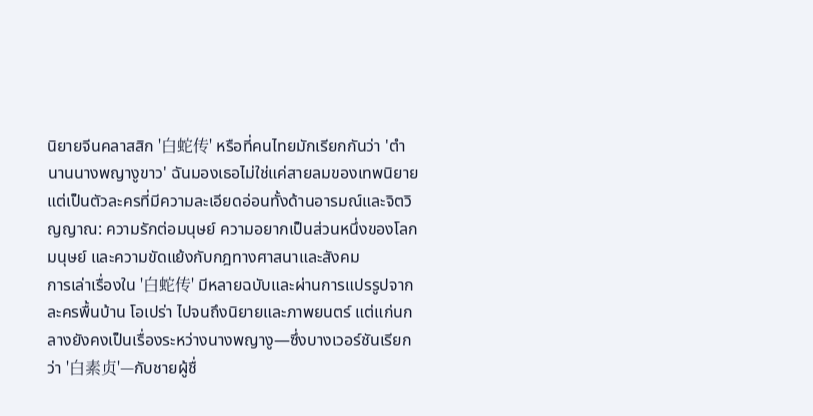นิยายจีนคลาสสิก '白蛇传' หรือที่คนไทยมักเรียกกันว่า 'ตำนานนางพญางูขาว' ฉันมองเธอไม่ใช่แค่สายลมของเทพนิยาย แต่เป็นตัวละครที่มีความละเอียดอ่อนทั้งด้านอารมณ์และจิตวิญญาณ: ความรักต่อมนุษย์ ความอยากเป็นส่วนหนึ่งของโลกมนุษย์ และความขัดแย้งกับกฎทางศาสนาและสังคม
การเล่าเรื่องใน '白蛇传' มีหลายฉบับและผ่านการแปรรูปจากละครพื้นบ้าน โอเปร่า ไปจนถึงนิยายและภาพยนตร์ แต่แก่นกลางยังคงเป็นเรื่องระหว่างนางพญางู—ซึ่งบางเวอร์ชันเรียกว่า '白素贞'—กับชายผู้ชื่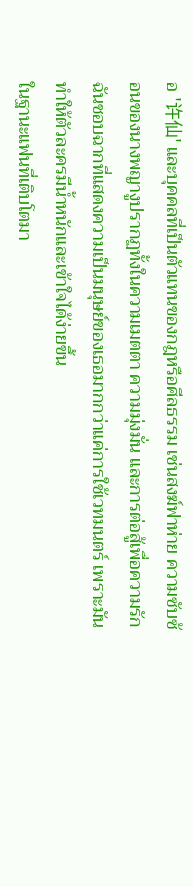อ '许仙' และบุคคลที่เป็นตัวแทนของกฎหรือศีลธรรม เช่นสงฆ์ฟาห่าย ความซับซ้อนของนางพญางูปรากฏทั้งในความเมตตา ความมุ่งมั่น และการต่อสู้เพื่อความรัก ฉันชอบฉากที่แสดงความเป็นมนุษย์ของเธอมากกว่าแค่การใช้เวทมนตร์ เพราะมันทำให้ตัวละครมีน้ำหนักและเข้าใจได้ง่ายขึ้น
ในฐานะแฟนที่เติบโตมา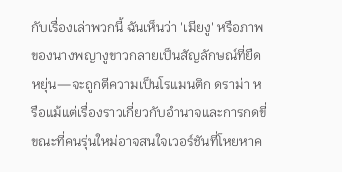กับเรื่องเล่าพวกนี้ ฉันเห็นว่า 'เมียงู' หรือภาพของนางพญางูขาวกลายเป็นสัญลักษณ์ที่ยืดหยุ่น—จะถูกตีความเป็นโรแมนติก ดราม่า หรือแม้แต่เรื่องราวเกี่ยวกับอำนาจและการกดขี่ ขณะที่คนรุ่นใหม่อาจสนใจเวอร์ชันที่โหยหาค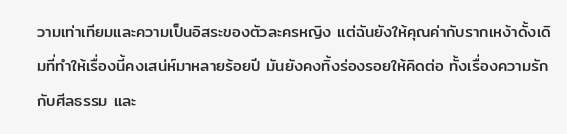วามเท่าเทียมและความเป็นอิสระของตัวละครหญิง แต่ฉันยังให้คุณค่ากับรากเหง้าดั้งเดิมที่ทำให้เรื่องนี้คงเสน่ห์มาหลายร้อยปี มันยังคงทิ้งร่องรอยให้คิดต่อ ทั้งเรื่องความรักกับศีลธรรม และ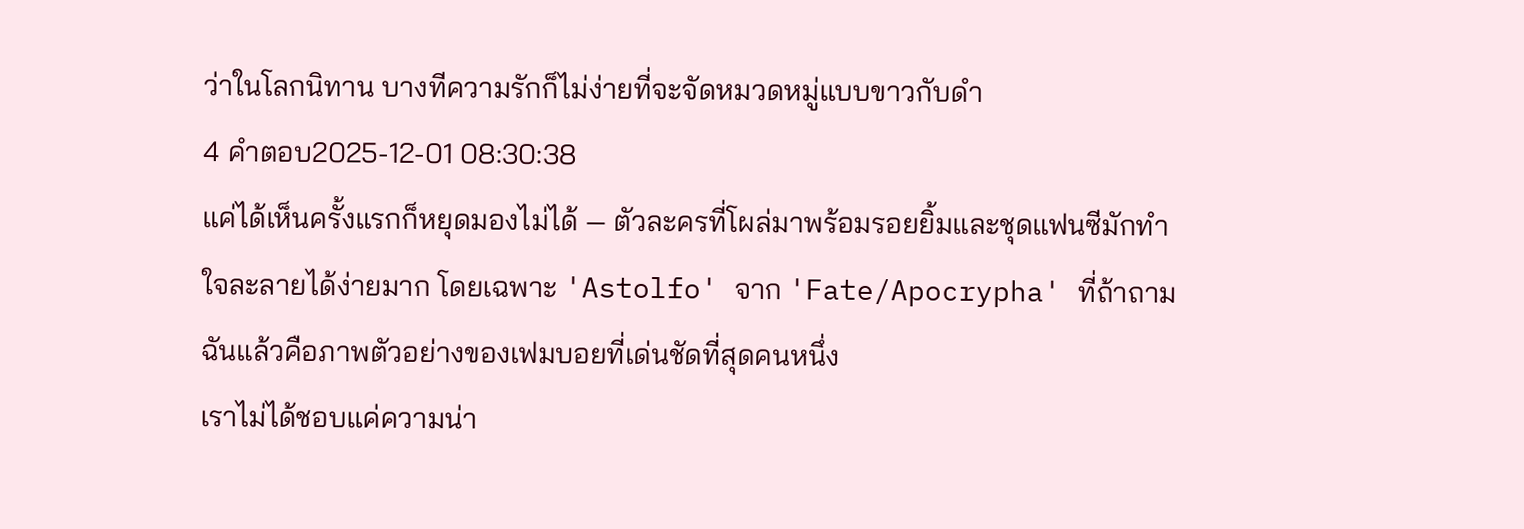ว่าในโลกนิทาน บางทีความรักก็ไม่ง่ายที่จะจัดหมวดหมู่แบบขาวกับดำ
4 คำตอบ2025-12-01 08:30:38
แค่ได้เห็นครั้งแรกก็หยุดมองไม่ได้ — ตัวละครที่โผล่มาพร้อมรอยยิ้มและชุดแฟนซีมักทำใจละลายได้ง่ายมาก โดยเฉพาะ 'Astolfo' จาก 'Fate/Apocrypha' ที่ถ้าถามฉันแล้วคือภาพตัวอย่างของเฟมบอยที่เด่นชัดที่สุดคนหนึ่ง
เราไม่ได้ชอบแค่ความน่า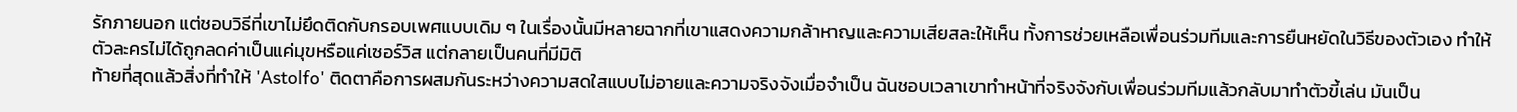รักภายนอก แต่ชอบวิธีที่เขาไม่ยึดติดกับกรอบเพศแบบเดิม ๆ ในเรื่องนั้นมีหลายฉากที่เขาแสดงความกล้าหาญและความเสียสละให้เห็น ทั้งการช่วยเหลือเพื่อนร่วมทีมและการยืนหยัดในวิธีของตัวเอง ทำให้ตัวละครไม่ได้ถูกลดค่าเป็นแค่มุขหรือแค่เซอร์วิส แต่กลายเป็นคนที่มีมิติ
ท้ายที่สุดแล้วสิ่งที่ทำให้ 'Astolfo' ติดตาคือการผสมกันระหว่างความสดใสแบบไม่อายและความจริงจังเมื่อจำเป็น ฉันชอบเวลาเขาทำหน้าที่จริงจังกับเพื่อนร่วมทีมแล้วกลับมาทำตัวขี้เล่น มันเป็น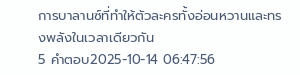การบาลานซ์ที่ทำให้ตัวละครทั้งอ่อนหวานและทรงพลังในเวลาเดียวกัน
5 คำตอบ2025-10-14 06:47:56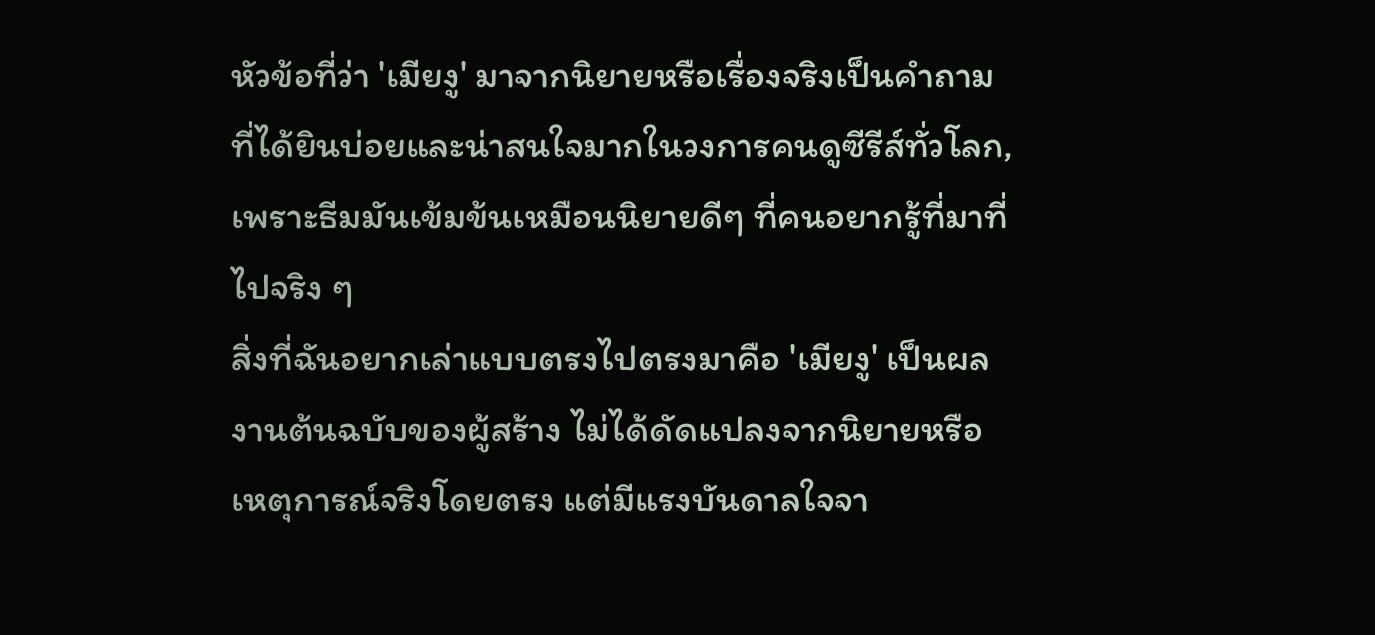หัวข้อที่ว่า 'เมียงู' มาจากนิยายหรือเรื่องจริงเป็นคำถามที่ได้ยินบ่อยและน่าสนใจมากในวงการคนดูซีรีส์ทั่วโลก, เพราะธีมมันเข้มข้นเหมือนนิยายดีๆ ที่คนอยากรู้ที่มาที่ไปจริง ๆ
สิ่งที่ฉันอยากเล่าแบบตรงไปตรงมาคือ 'เมียงู' เป็นผลงานต้นฉบับของผู้สร้าง ไม่ได้ดัดแปลงจากนิยายหรือเหตุการณ์จริงโดยตรง แต่มีแรงบันดาลใจจา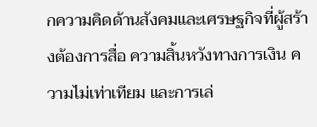กความคิดด้านสังคมและเศรษฐกิจที่ผู้สร้างต้องการสื่อ ความสิ้นหวังทางการเงิน ความไม่เท่าเทียม และการเล่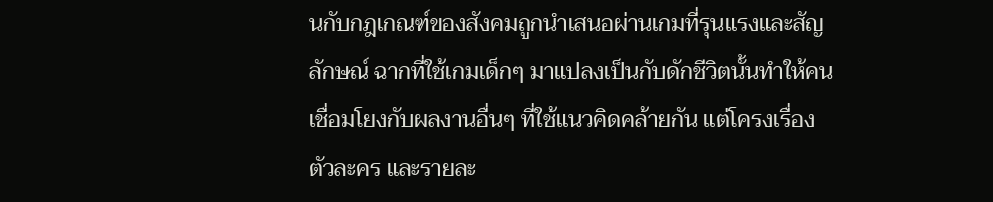นกับกฎเกณฑ์ของสังคมถูกนำเสนอผ่านเกมที่รุนแรงและสัญลักษณ์ ฉากที่ใช้เกมเด็กๆ มาแปลงเป็นกับดักชีวิตนั้นทำให้คนเชื่อมโยงกับผลงานอื่นๆ ที่ใช้แนวคิดคล้ายกัน แต่โครงเรื่อง ตัวละคร และรายละ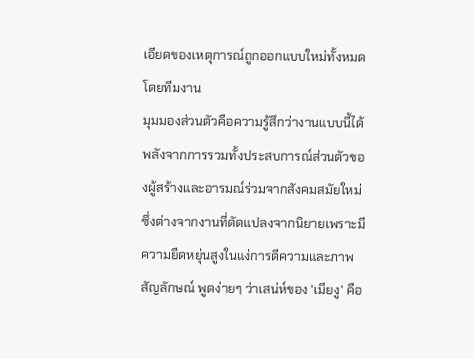เอียดของเหตุการณ์ถูกออกแบบใหม่ทั้งหมดโดยทีมงาน
มุมมองส่วนตัวคือความรู้สึกว่างานแบบนี้ได้พลังจากการรวมทั้งประสบการณ์ส่วนตัวของผู้สร้างและอารมณ์ร่วมจากสังคมสมัยใหม่ ซึ่งต่างจากงานที่ดัดแปลงจากนิยายเพราะมีความยืดหยุ่นสูงในแง่การตีความและภาพสัญลักษณ์ พูดง่ายๆ ว่าเสน่ห์ของ 'เมียงู' คือ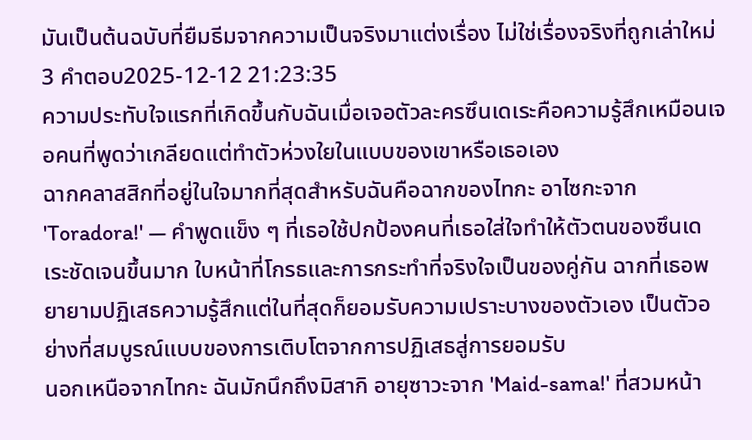มันเป็นต้นฉบับที่ยืมธีมจากความเป็นจริงมาแต่งเรื่อง ไม่ใช่เรื่องจริงที่ถูกเล่าใหม่
3 คำตอบ2025-12-12 21:23:35
ความประทับใจแรกที่เกิดขึ้นกับฉันเมื่อเจอตัวละครซึนเดเระคือความรู้สึกเหมือนเจอคนที่พูดว่าเกลียดแต่ทำตัวห่วงใยในแบบของเขาหรือเธอเอง
ฉากคลาสสิกที่อยู่ในใจมากที่สุดสำหรับฉันคือฉากของไทกะ อาไซกะจาก 'Toradora!' — คำพูดแข็ง ๆ ที่เธอใช้ปกป้องคนที่เธอใส่ใจทำให้ตัวตนของซึนเดเระชัดเจนขึ้นมาก ใบหน้าที่โกรธและการกระทำที่จริงใจเป็นของคู่กัน ฉากที่เธอพยายามปฏิเสธความรู้สึกแต่ในที่สุดก็ยอมรับความเปราะบางของตัวเอง เป็นตัวอย่างที่สมบูรณ์แบบของการเติบโตจากการปฏิเสธสู่การยอมรับ
นอกเหนือจากไทกะ ฉันมักนึกถึงมิสากิ อายุซาวะจาก 'Maid-sama!' ที่สวมหน้า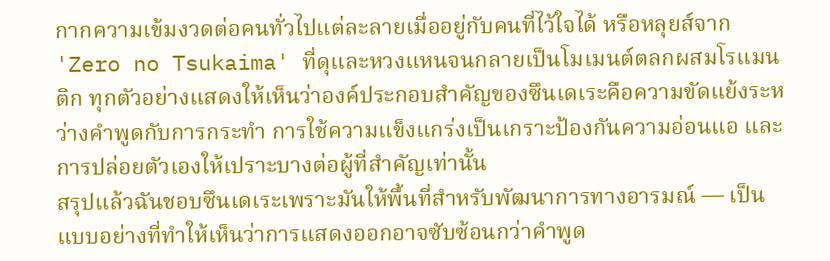กากความเข้มงวดต่อคนทั่วไปแต่ละลายเมื่ออยู่กับคนที่ไว้ใจได้ หรือหลุยส์จาก 'Zero no Tsukaima' ที่ดุและหวงแหนจนกลายเป็นโมเมนต์ตลกผสมโรแมนติก ทุกตัวอย่างแสดงให้เห็นว่าองค์ประกอบสำคัญของซึนเดเระคือความขัดแย้งระหว่างคำพูดกับการกระทำ การใช้ความแข็งแกร่งเป็นเกราะป้องกันความอ่อนแอ และการปล่อยตัวเองให้เปราะบางต่อผู้ที่สำคัญเท่านั้น
สรุปแล้วฉันชอบซึนเดเระเพราะมันให้พื้นที่สำหรับพัฒนาการทางอารมณ์ — เป็นแบบอย่างที่ทำให้เห็นว่าการแสดงออกอาจซับซ้อนกว่าคำพูด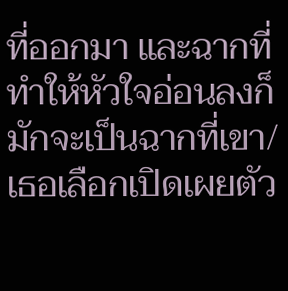ที่ออกมา และฉากที่ทำให้หัวใจอ่อนลงก็มักจะเป็นฉากที่เขา/เธอเลือกเปิดเผยตัว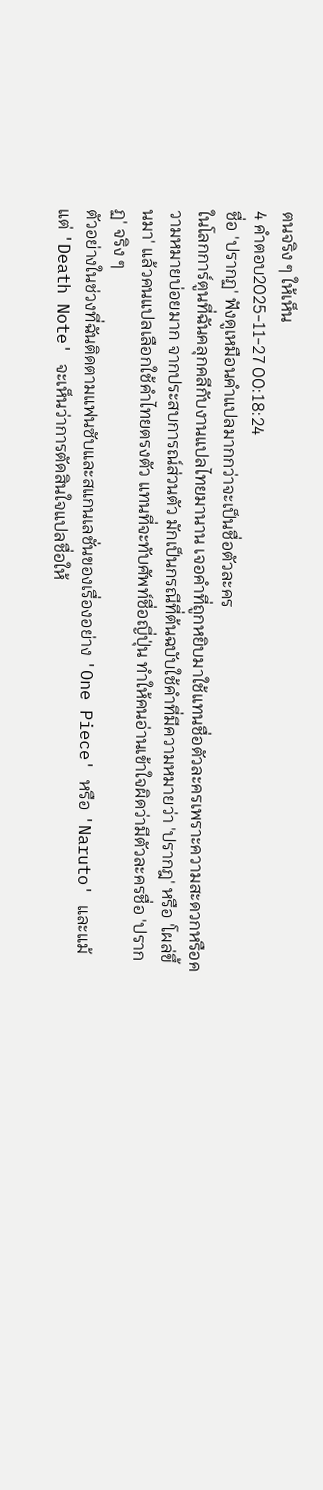ตนจริง ๆ ให้เห็น
4 คำตอบ2025-11-27 00:18:24
ชื่อ 'ปรากฏ' ฟังดูเหมือนคำแปลมากกว่าจะเป็นชื่อตัวละคร
ในโลกการ์ตูนที่ฉันคลุกคลีกับงานแปลไทยมานาน เจอคำที่ถูกหยิบมาใช้แทนชื่อตัวละครเพราะความสะดวกหรือความหมายบ่อยมาก จากประสบการณ์ส่วนตัว มักเป็นกรณีที่ต้นฉบับใช้คำที่มีความหมายว่า 'ปรากฎ' หรือ 'โผล่ขึ้นมา' แล้วคนแปลเลือกใช้คำไทยตรงตัว แทนที่จะทับศัพท์ชื่อญี่ปุ่น ทำให้คนอ่านเข้าใจผิดว่ามีตัวละครชื่อ 'ปรากฏ' จริง ๆ
ตัวอย่างในช่วงที่ฉันติดตามแฟนซับและสแกนเลชั่นของเรื่องอย่าง 'One Piece' หรือ 'Naruto' และแม้แต่ 'Death Note' จะเห็นว่าการตัดสินใจแปลชื่อให้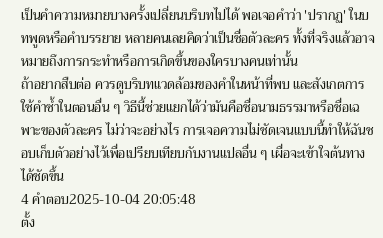เป็นคำความหมายบางครั้งเปลี่ยนบริบทไปได้ พอเจอคำว่า 'ปรากฏ' ในบทพูดหรือคำบรรยาย หลายคนเลยคิดว่าเป็นชื่อตัวละคร ทั้งที่จริงแล้วอาจหมายถึงการกระทำหรือการเกิดขึ้นของใครบางคนเท่านั้น
ถ้าอยากสืบต่อ ควรดูบริบทแวดล้อมของคำในหน้าที่พบ และสังเกตการใช้คำซ้ำในตอนอื่น ๆ วิธีนี้ช่วยแยกได้ว่ามันคือชื่อนามธรรมาหรือชื่อเฉพาะของตัวละคร ไม่ว่าจะอย่างไร การเจอความไม่ชัดเจนแบบนี้ทำให้ฉันชอบเก็บตัวอย่างไว้เพื่อเปรียบเทียบกับงานแปลอื่น ๆ เผื่อจะเข้าใจต้นทางได้ชัดขึ้น
4 คำตอบ2025-10-04 20:05:48
ตั้ง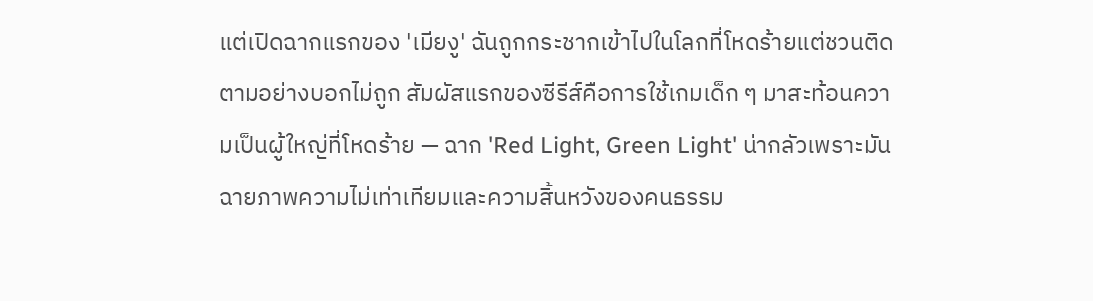แต่เปิดฉากแรกของ 'เมียงู' ฉันถูกกระชากเข้าไปในโลกที่โหดร้ายแต่ชวนติดตามอย่างบอกไม่ถูก สัมผัสแรกของซีรีส์คือการใช้เกมเด็ก ๆ มาสะท้อนความเป็นผู้ใหญ่ที่โหดร้าย — ฉาก 'Red Light, Green Light' น่ากลัวเพราะมันฉายภาพความไม่เท่าเทียมและความสิ้นหวังของคนธรรม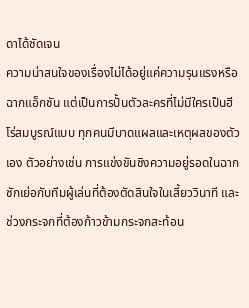ดาได้ชัดเจน
ความน่าสนใจของเรื่องไม่ได้อยู่แค่ความรุนแรงหรือฉากแอ็กชัน แต่เป็นการปั้นตัวละครที่ไม่มีใครเป็นฮีโร่สมบูรณ์แบบ ทุกคนมีบาดแผลและเหตุผลของตัวเอง ตัวอย่างเช่น การแข่งขันชิงความอยู่รอดในฉากชักเย่อกับทีมผู้เล่นที่ต้องตัดสินใจในเสี้ยววินาที และช่วงกระจกที่ต้องก้าวข้ามกระจกสะท้อน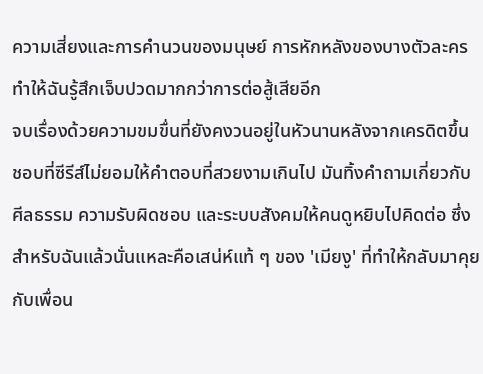ความเสี่ยงและการคำนวนของมนุษย์ การหักหลังของบางตัวละครทำให้ฉันรู้สึกเจ็บปวดมากกว่าการต่อสู้เสียอีก
จบเรื่องด้วยความขมขื่นที่ยังคงวนอยู่ในหัวนานหลังจากเครดิตขึ้น ชอบที่ซีรีส์ไม่ยอมให้คำตอบที่สวยงามเกินไป มันทิ้งคำถามเกี่ยวกับศีลธรรม ความรับผิดชอบ และระบบสังคมให้คนดูหยิบไปคิดต่อ ซึ่งสำหรับฉันแล้วนั่นแหละคือเสน่ห์แท้ ๆ ของ 'เมียงู' ที่ทำให้กลับมาคุยกับเพื่อน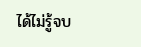ได้ไม่รู้จบ